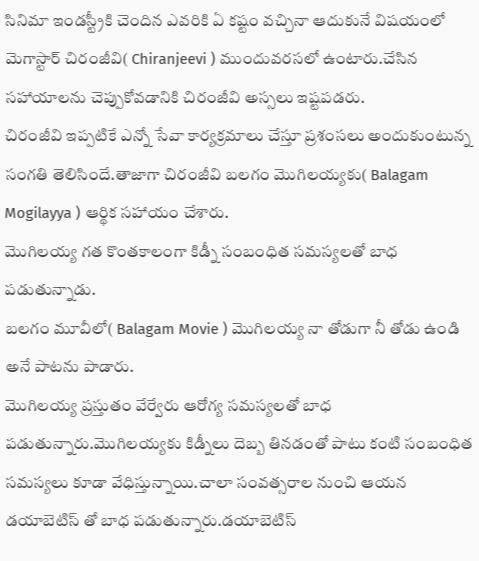సినిమా ఇండస్ట్రీకి చెందిన ఎవరికి ఏ కష్టం వచ్చినా ఆదుకునే విషయంలో మెగాస్టార్ చిరంజీవి( Chiranjeevi ) ముందువరసలో ఉంటారు.చేసిన సహాయాలను చెప్పుకోవడానికి చిరంజీవి అస్సలు ఇష్టపడరు.
చిరంజీవి ఇప్పటికే ఎన్నో సేవా కార్యక్రమాలు చేస్తూ ప్రశంసలు అందుకుంటున్న సంగతి తెలిసిందే.తాజాగా చిరంజీవి బలగం మొగిలయ్యకు( Balagam Mogilayya ) ఆర్థిక సహాయం చేశారు.
మొగిలయ్య గత కొంతకాలంగా కిడ్నీ సంబంధిత సమస్యలతో బాధ పడుతున్నాడు.
బలగం మూవీలో( Balagam Movie ) మొగిలయ్య నా తోడుగా నీ తోడు ఉండి అనే పాటను పాడారు.
మొగిలయ్య ప్రస్తుతం వేర్వేరు ఆరోగ్య సమస్యలతో బాధ పడుతున్నారు.మొగిలయ్యకు కిడ్నీలు దెబ్బ తినడంతో పాటు కంటి సంబంధిత సమస్యలు కూడా వేధిస్తున్నాయి.చాలా సంవత్సరాల నుంచి ఆయన డయాబెటిస్ తో బాధ పడుతున్నారు.డయాబెటిస్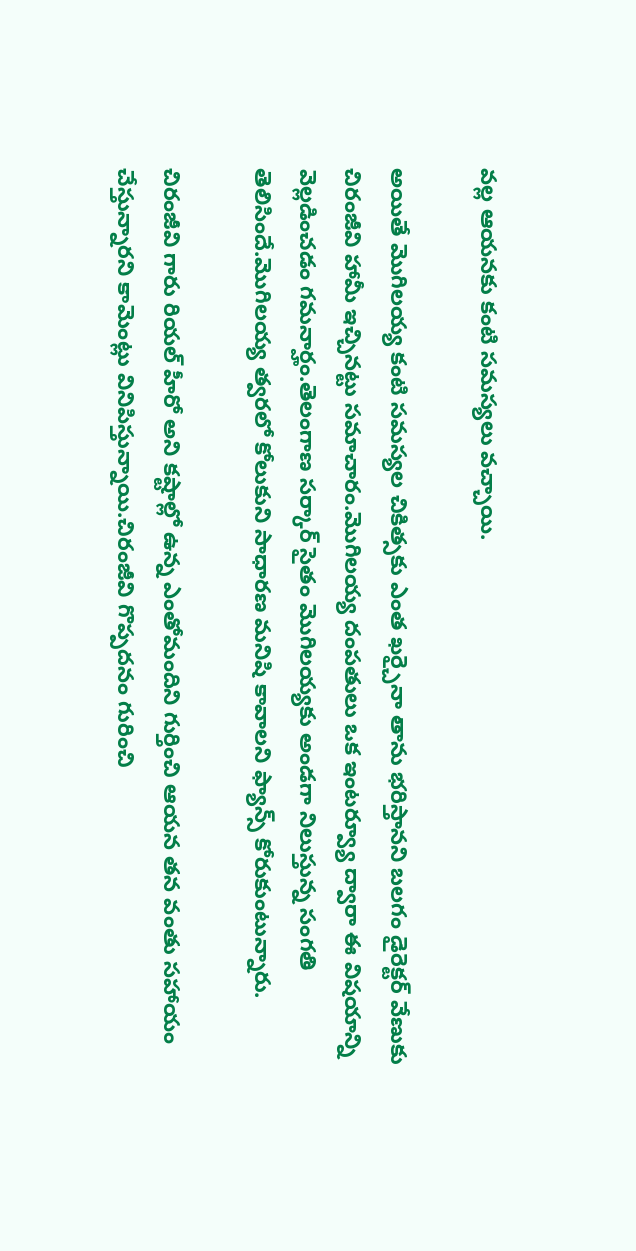వల్ల ఆయనకు కంటి సమస్యలు వచ్చాయి.

అయితే మొగిలయ్య కంటి సమస్యల చికిత్సకు ఎంత ఖర్చైనా తాను భరిస్తానని బలగం డైరెక్టర్ వేణుకు చిరంజీవి హామీ ఇచ్చినట్టు సమాచారం.మొగిలయ్య దంపతులు ఒక ఇంటర్వ్యూ ద్వారా ఈ విషయాన్ని వెల్లడించడం గమనార్హం.తెలంగాణ సర్కార్ సైతం మొగిలయ్యకు అండగా నిలుస్తున్న సంగతి తెలిసిందే.మొగిలయ్య త్వరలో కోలుకుని సాధారణ మనిషి కావాలని ఫ్యాన్స్ కోరుకుంటున్నారు.

చిరంజీవి గారు రియల్ హీరో అని కష్టాల్లో ఉన్న ఎంతోమందిని గుర్తించి ఆయన తన వంతు సహాయం చేస్తున్నారని కామెంట్లు వినిపిస్తున్నాయి.చిరంజీవి గొప్పదనం గురించి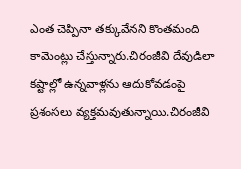ఎంత చెప్పినా తక్కువేనని కొంతమంది కామెంట్లు చేస్తున్నారు.చిరంజీవి దేవుడిలా కష్టాల్లో ఉన్నవాళ్లను ఆదుకోవడంపై ప్రశంసలు వ్యక్తమవుతున్నాయి.చిరంజీవి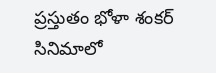ప్రస్తుతం భోళా శంకర్ సినిమాలో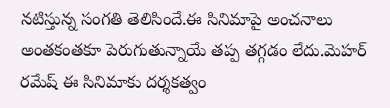నటిస్తున్న సంగతి తెలిసిందే.ఈ సినిమాపై అంచనాలు అంతకంతకూ పెరుగుతున్నాయే తప్ప తగ్గడం లేదు.మెహర్ రమేష్ ఈ సినిమాకు దర్శకత్వం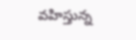వహిస్తున్న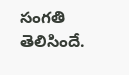సంగతి తెలిసిందే.